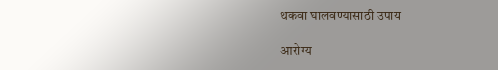थकवा घालवण्यासाठी उपाय

आरोग्य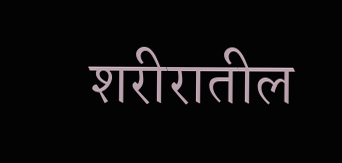शरीरातील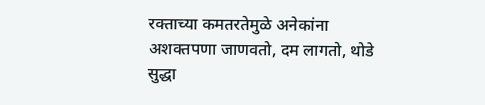रक्ताच्या कमतरतेमुळे अनेकांना अशक्तपणा जाणवतो, दम लागतो, थोडे सुद्धा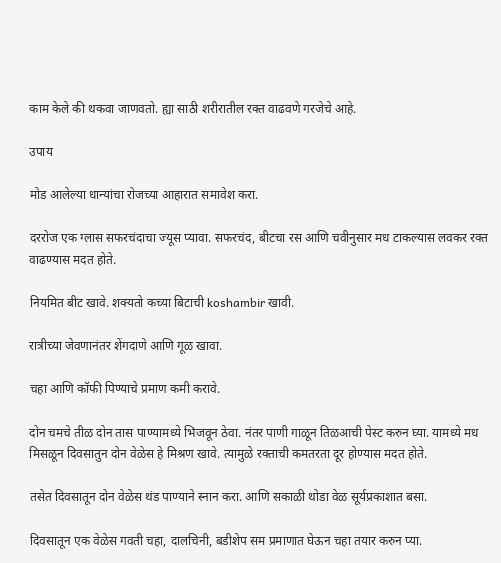काम केले की थकवा जाणवतो. ह्या साठी शरीरातील रक्त वाढवणे गरजेचे आहे.

उपाय

मोड आलेल्या धान्यांचा रोजच्या आहारात समावेश करा.

दररोज एक ग्लास सफरचंदाचा ज्यूस प्यावा. सफरचंद, बीटचा रस आणि चवीनुसार मध टाकल्यास लवकर रक्त वाढण्यास मदत होते.

नियमित बीट खावे. शक्यतो कच्या बिटाची koshambir खावी.

रात्रीच्या जेवणानंतर शेंगदाणे आणि गूळ खावा.

चहा आणि कॉफी पिण्याचे प्रमाण कमी करावे.

दोन चमचे तीळ दोन तास पाण्यामध्ये भिजवून ठेवा. नंतर पाणी गाळून तिळआची पेस्ट करुन घ्या. यामध्ये मध मिसळून दिवसातुन दोन वेळेस हे मिश्रण खावे. त्यामुळे रक्ताची कमतरता दूर होण्यास मदत होते.

तसेत दिवसातून दोन वेळेस थंड पाण्याने स्नान करा. आणि सकाळी थोडा वेळ सूर्यप्रकाशात बसा.

दिवसातून एक वेळेस गवती चहा, दालचिनी, बडीशेप सम प्रमाणात घेऊन चहा तयार करुन प्या.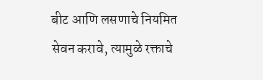बीट आणि लसणाचे नियमित सेवन करावे, त्यामुळे रक्ताचे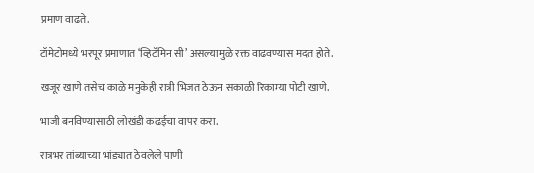प्रमाण वाढते.

टॉमेटोमध्ये भरपूर प्रमाणात ‘व्हिटॅमिन सी’ असल्यामुळे रक्त वाढवण्यास मदत होते.

खजूर खाणे तसेच काळे मनुकेही रात्री भिजत ठेऊन सकाळी रिकाम्या पोटी खाणे.

भाजी बनविण्यासाठी लोखंडी कढईचा वापर करा.

रात्रभर तांब्याच्या भांड्यात ठेवलेले पाणी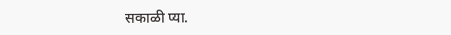सकाळी प्या.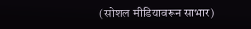(सोशल मीडियावरून साभार)